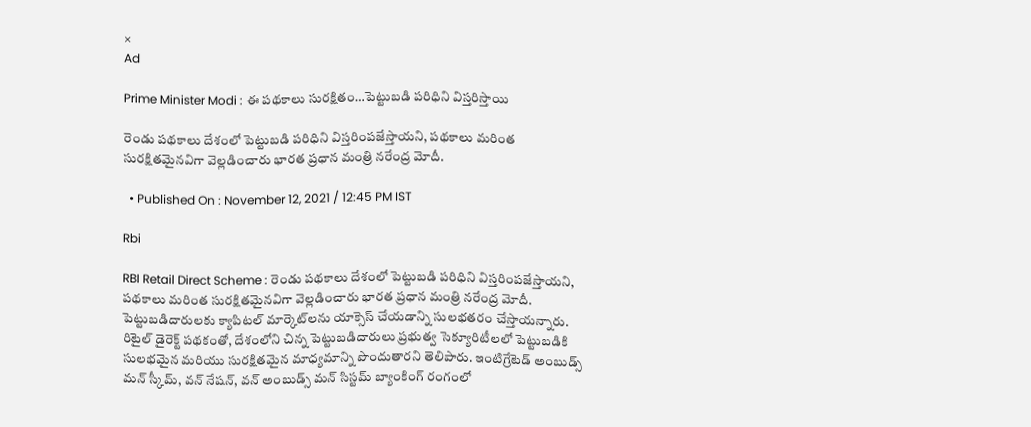×
Ad

Prime Minister Modi : ఈ పథకాలు సురక్షితం…పెట్టుబడి పరిధిని విస్తరిస్తాయి

రెండు పథకాలు దేశంలో పెట్టుబడి పరిధిని విస్తరింపజేస్తాయని, పథకాలు మరింత సురక్షితమైనవిగా వెల్లడించారు భారత ప్రధాన మంత్రి నరేంద్ర మోదీ.

  • Published On : November 12, 2021 / 12:45 PM IST

Rbi

RBI Retail Direct Scheme : రెండు పథకాలు దేశంలో పెట్టుబడి పరిధిని విస్తరింపజేస్తాయని, పథకాలు మరింత సురక్షితమైనవిగా వెల్లడించారు భారత ప్రధాన మంత్రి నరేంద్ర మోదీ. పెట్టుబడిదారులకు క్యాపిటల్ మార్కెట్‌లను యాక్సెస్ చేయడాన్ని సులభతరం చేస్తాయన్నారు. రిటైల్ డైరెక్ట్ పథకంతో, దేశంలోని చిన్న పెట్టుబడిదారులు ప్రభుత్వ సెక్యూరిటీలలో పెట్టుబడికి సులభమైన మరియు సురక్షితమైన మాధ్యమాన్ని పొందుతారని తెలిపారు. ఇంటిగ్రేటెడ్ అంబుడ్స్ మన్ స్కీమ్, వన్ నేషన్, వన్ అంబుడ్స్ మన్ సిస్టమ్ బ్యాంకింగ్ రంగంలో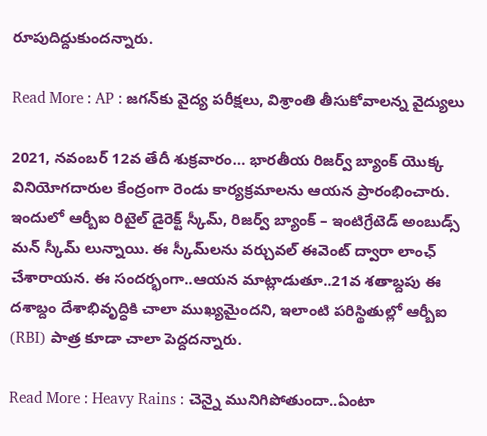రూపుదిద్దుకుందన్నారు.

Read More : AP : జగన్‌కు వైద్య పరీక్షలు, విశ్రాంతి తీసుకోవాలన్న వైద్యులు

2021, నవంబర్ 12వ తేదీ శుక్రవారం… భారతీయ రిజర్వ్ బ్యాంక్ యొక్క వినియోగదారుల కేంద్రంగా రెండు కార్యక్రమాలను ఆయన ప్రారంభించారు. ఇందులో ఆర్బీఐ రిటైల్ డైరెక్ట్ స్కీమ్, రిజర్వ్ బ్యాంక్ – ఇంటిగ్రేటెడ్ అంబుడ్స్ మన్ స్కీమ్ లున్నాయి. ఈ స్కీమ్‌లను వర్చువల్ ఈవెంట్ ద్వారా లాంఛ్ చేశారాయన. ఈ సందర్భంగా..ఆయన మాట్లాడుతూ..21వ శతాబ్దపు ఈ దశాబ్దం దేశాభివృద్ధికి చాలా ముఖ్యమైందని, ఇలాంటి పరిస్థితుల్లో ఆర్బీఐ (RBI) పాత్ర కూడా చాలా పెద్దదన్నారు.

Read More : Heavy Rains : చెన్నై మునిగిపోతుందా..ఏంటా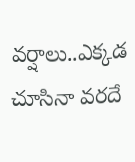వర్షాలు..ఎక్కడ చూసినా వరదే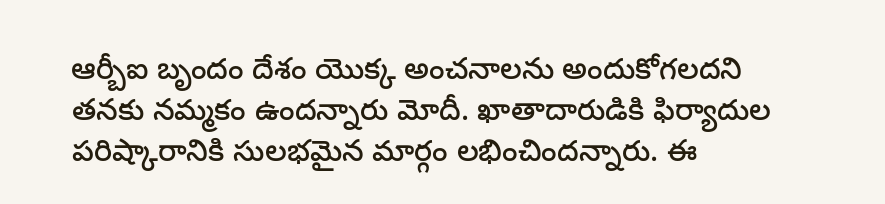ఆర్బీఐ బృందం దేశం యొక్క అంచనాలను అందుకోగలదని తనకు నమ్మకం ఉందన్నారు మోదీ. ఖాతాదారుడికి ఫిర్యాదుల పరిష్కారానికి సులభమైన మార్గం లభించిందన్నారు. ఈ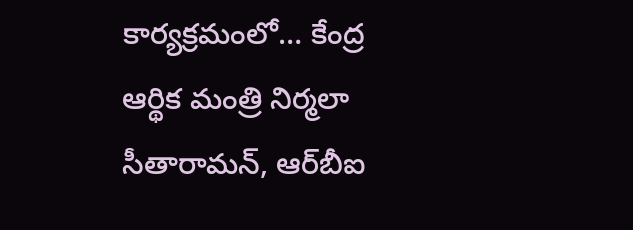కార్యక్రమంలో… కేంద్ర ఆర్థిక మంత్రి నిర్మలా సీతారామన్, ఆర్‌బీఐ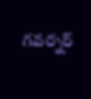గవర్నర్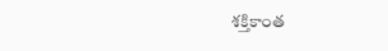శక్తికాంత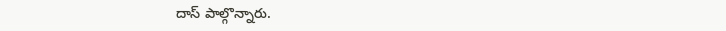దాస్ పాల్గొన్నారు.